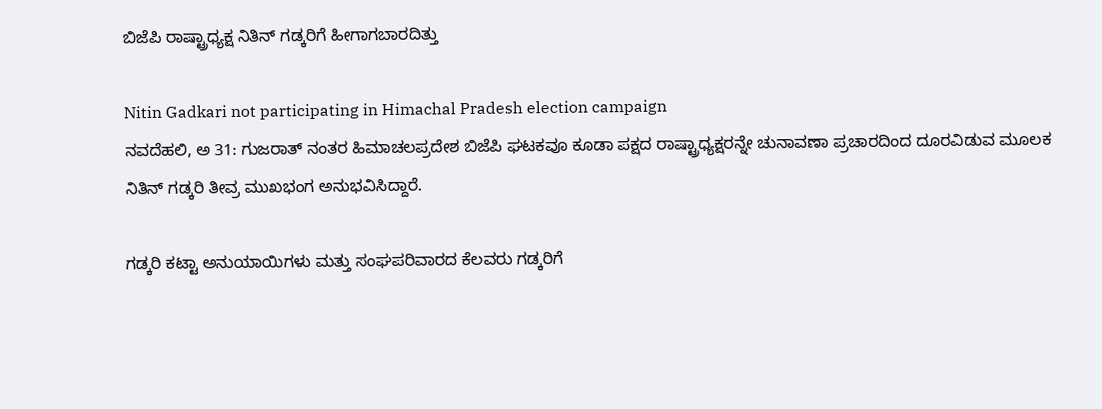ಬಿಜೆಪಿ ರಾಷ್ಟ್ರಾಧ್ಯಕ್ಷ ನಿತಿನ್ ಗಡ್ಕರಿಗೆ ಹೀಗಾಗಬಾರದಿತ್ತು

Nitin Gadkari not participating in Himachal Pradesh election campaign
ನವದೆಹಲಿ, ಅ 31: ಗುಜರಾತ್ ನಂತರ ಹಿಮಾಚಲಪ್ರದೇಶ ಬಿಜೆಪಿ ಘಟಕವೂ ಕೂಡಾ ಪಕ್ಷದ ರಾಷ್ಟ್ರಾಧ್ಯಕ್ಷರನ್ನೇ ಚುನಾವಣಾ ಪ್ರಚಾರದಿಂದ ದೂರವಿಡುವ ಮೂಲಕ ನಿತಿನ್ ಗಡ್ಕರಿ ತೀವ್ರ ಮುಖಭಂಗ ಅನುಭವಿಸಿದ್ದಾರೆ.

ಗಡ್ಕರಿ ಕಟ್ಟಾ ಅನುಯಾಯಿಗಳು ಮತ್ತು ಸಂಘಪರಿವಾರದ ಕೆಲವರು ಗಡ್ಕರಿಗೆ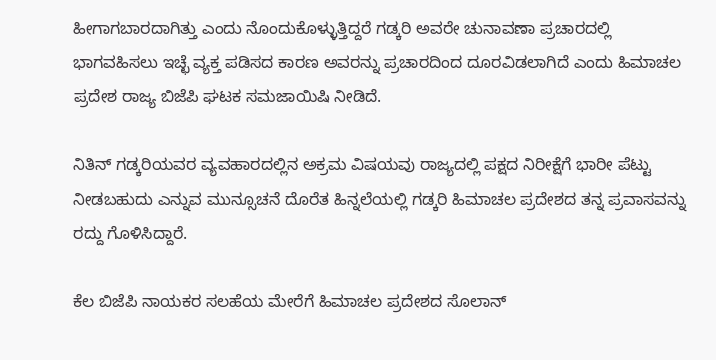ಹೀಗಾಗಬಾರದಾಗಿತ್ತು ಎಂದು ನೊಂದುಕೊಳ್ಳುತ್ತಿದ್ದರೆ ಗಡ್ಕರಿ ಅವರೇ ಚುನಾವಣಾ ಪ್ರಚಾರದಲ್ಲಿ ಭಾಗವಹಿಸಲು ಇಚ್ಛೆ ವ್ಯಕ್ತ ಪಡಿಸದ ಕಾರಣ ಅವರನ್ನು ಪ್ರಚಾರದಿಂದ ದೂರವಿಡಲಾಗಿದೆ ಎಂದು ಹಿಮಾಚಲ ಪ್ರದೇಶ ರಾಜ್ಯ ಬಿಜೆಪಿ ಘಟಕ ಸಮಜಾಯಿಷಿ ನೀಡಿದೆ.

ನಿತಿನ್ ಗಡ್ಕರಿಯವರ ವ್ಯವಹಾರದಲ್ಲಿನ ಅಕ್ರಮ ವಿಷಯವು ರಾಜ್ಯದಲ್ಲಿ ಪಕ್ಷದ ನಿರೀಕ್ಷೆಗೆ ಭಾರೀ ಪೆಟ್ಟು ನೀಡಬಹುದು ಎನ್ನುವ ಮುನ್ಸೂಚನೆ ದೊರೆತ ಹಿನ್ನಲೆಯಲ್ಲಿ ಗಡ್ಕರಿ ಹಿಮಾಚಲ ಪ್ರದೇಶದ ತನ್ನ ಪ್ರವಾಸವನ್ನು ರದ್ದು ಗೊಳಿಸಿದ್ದಾರೆ.

ಕೆಲ ಬಿಜೆಪಿ ನಾಯಕರ ಸಲಹೆಯ ಮೇರೆಗೆ ಹಿಮಾಚಲ ಪ್ರದೇಶದ ಸೊಲಾನ್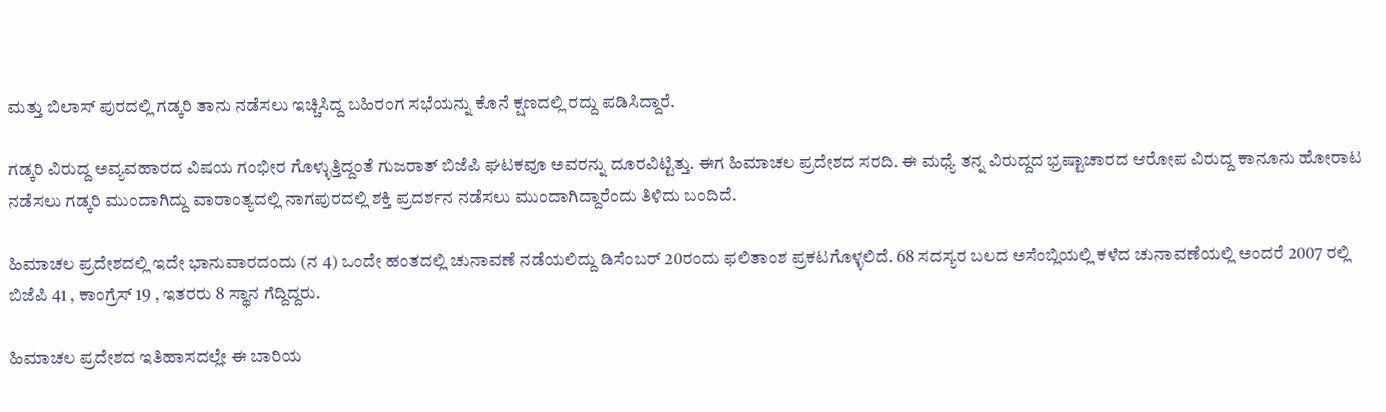ಮತ್ತು ಬಿಲಾಸ್ ಪುರದಲ್ಲಿ ಗಡ್ಕರಿ ತಾನು ನಡೆಸಲು ಇಚ್ಚಿಸಿದ್ದ ಬಹಿರಂಗ ಸಭೆಯನ್ನು ಕೊನೆ ಕ್ಷಣದಲ್ಲಿ ರದ್ದು ಪಡಿಸಿದ್ದಾರೆ.

ಗಡ್ಕರಿ ವಿರುದ್ದ ಅವ್ಯವಹಾರದ ವಿಷಯ ಗಂಭೀರ ಗೊಳ್ಳುತ್ತಿದ್ದಂತೆ ಗುಜರಾತ್ ಬಿಜೆಪಿ ಘಟಕವೂ ಅವರನ್ನು ದೂರವಿಟ್ಟಿತ್ತು. ಈಗ ಹಿಮಾಚಲ ಪ್ರದೇಶದ ಸರದಿ. ಈ ಮಧ್ಯೆ ತನ್ನ ವಿರುದ್ದದ ಭ್ರಷ್ಟಾಚಾರದ ಆರೋಪ ವಿರುದ್ದ ಕಾನೂನು ಹೋರಾಟ ನಡೆಸಲು ಗಡ್ಕರಿ ಮುಂದಾಗಿದ್ದು ವಾರಾಂತ್ಯದಲ್ಲಿ ನಾಗಪುರದಲ್ಲಿ ಶಕ್ತಿ ಪ್ರದರ್ಶನ ನಡೆಸಲು ಮುಂದಾಗಿದ್ದಾರೆಂದು ತಿಳಿದು ಬಂದಿದೆ.

ಹಿಮಾಚಲ ಪ್ರದೇಶದಲ್ಲಿ ಇದೇ ಭಾನುವಾರದಂದು (ನ 4) ಒಂದೇ ಹಂತದಲ್ಲಿ ಚುನಾವಣೆ ನಡೆಯಲಿದ್ದು ಡಿಸೆಂಬರ್ 20ರಂದು ಫಲಿತಾಂಶ ಪ್ರಕಟಗೊಳ್ಳಲಿದೆ. 68 ಸದಸ್ಯರ ಬಲದ ಅಸೆಂಬ್ಲಿಯಲ್ಲಿ ಕಳೆದ ಚುನಾವಣೆಯಲ್ಲಿ ಅಂದರೆ 2007 ರಲ್ಲಿ ಬಿಜೆಪಿ 41 , ಕಾಂಗ್ರೆಸ್ 19 , ಇತರರು 8 ಸ್ಥಾನ ಗೆದ್ದಿದ್ದರು.

ಹಿಮಾಚಲ ಪ್ರದೇಶದ ಇತಿಹಾಸದಲ್ಲೇ ಈ ಬಾರಿಯ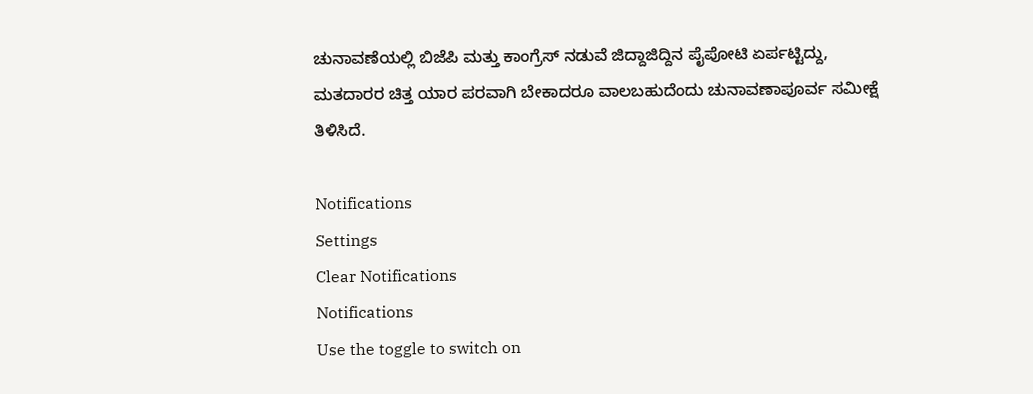ಚುನಾವಣೆಯಲ್ಲಿ ಬಿಜೆಪಿ ಮತ್ತು ಕಾಂಗ್ರೆಸ್ ನಡುವೆ ಜಿದ್ದಾಜಿದ್ದಿನ ಪೈಪೋಟಿ ಏರ್ಪಟ್ಟಿದ್ದು, ಮತದಾರರ ಚಿತ್ತ ಯಾರ ಪರವಾಗಿ ಬೇಕಾದರೂ ವಾಲಬಹುದೆಂದು ಚುನಾವಣಾಪೂರ್ವ ಸಮೀಕ್ಷೆ ತಿಳಿಸಿದೆ.

Notifications
Settings
Clear Notifications
Notifications
Use the toggle to switch on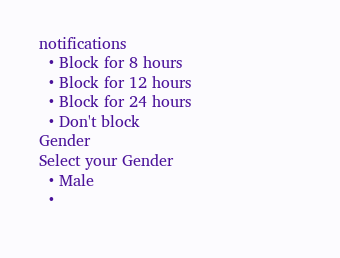notifications
  • Block for 8 hours
  • Block for 12 hours
  • Block for 24 hours
  • Don't block
Gender
Select your Gender
  • Male
  •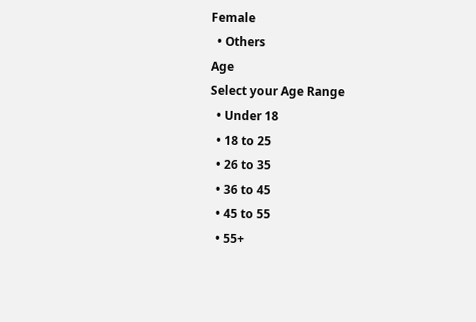Female
  • Others
Age
Select your Age Range
  • Under 18
  • 18 to 25
  • 26 to 35
  • 36 to 45
  • 45 to 55
  • 55+